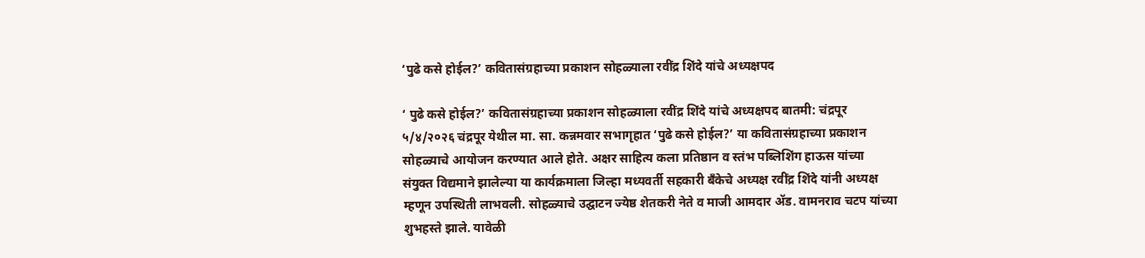‘पुढे कसे होईल?’ कवितासंग्रहाच्या प्रकाशन सोहळ्याला रवींद्र शिंदे यांचे अध्यक्षपद

‘ पुढे कसे होईल?’ कवितासंग्रहाच्या प्रकाशन सोहळ्याला रवींद्र शिंदे यांचे अध्यक्षपद बातमी: चंद्रपूर ५/४/२०२६ चंद्रपूर येथील मा. सा. कन्नमवार सभागृहात ‘पुढे कसे होईल?’ या कवितासंग्रहाच्या प्रकाशन सोहळ्याचे आयोजन करण्यात आले होते. अक्षर साहित्य कला प्रतिष्ठान व स्तंभ पब्लिशिंग हाऊस यांच्या संयुक्त विद्यमाने झालेल्या या कार्यक्रमाला जिल्हा मध्यवर्ती सहकारी बँकेचे अध्यक्ष रवींद्र शिंदे यांनी अध्यक्ष म्हणून उपस्थिती लाभवली. सोहळ्याचे उद्घाटन ज्येष्ठ शेतकरी नेते व माजी आमदार ॲड. वामनराव चटप यांच्या शुभहस्ते झाले. यावेळी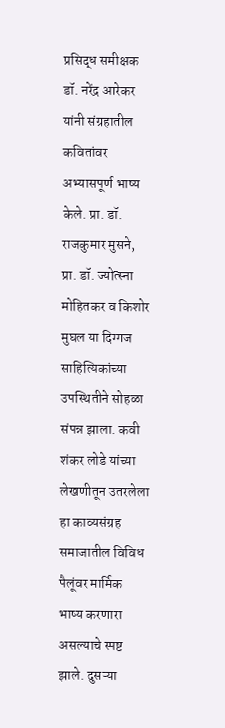प्रसिद्ध समीक्षक डॉ. नरेंद्र आरेकर यांनी संग्रहातील कवितांवर अभ्यासपूर्ण भाष्य केले. प्रा. डॉ. राजकुमार मुसने, प्रा. डॉ. ज्योत्स्ना मोहितकर व किशोर मुघल या दिग्गज साहित्यिकांच्या उपस्थितीने सोहळा संपन्न झाला. कवी शंकर लोडे यांच्या लेखणीतून उतरलेला हा काव्यसंग्रह समाजातील विविध पैलूंवर मार्मिक भाष्य करणारा असल्याचे स्पष्ट झाले. दुसऱ्या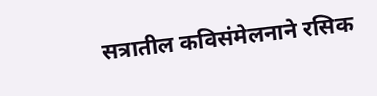सत्रातील कविसंमेलनाने रसिक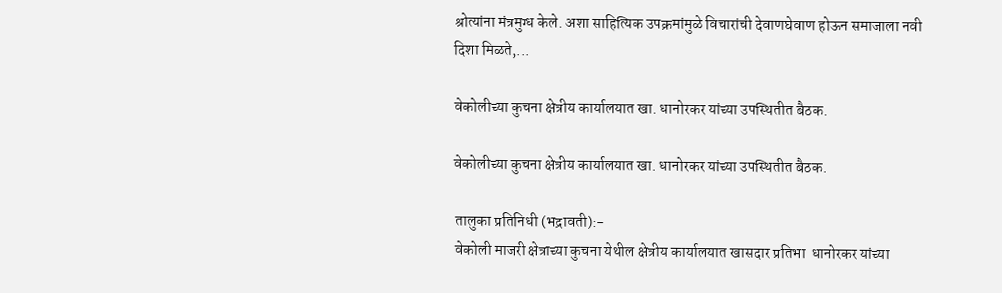श्रोत्यांना मंत्रमुग्ध केले. अशा साहित्यिक उपक्रमांमुळे विचारांची देवाणघेवाण होऊन समाजाला नवी दिशा मिळते,...

वेकोलीच्या कुचना क्षेत्रीय कार्यालयात खा. धानोरकर यांच्या उपस्थितीत बैठक.

वेकोलीच्या कुचना क्षेत्रीय कार्यालयात खा. धानोरकर यांच्या उपस्थितीत बैठक.

 तालुका प्रतिनिधी (भद्रावती):-
 वेकोली माजरी क्षेत्राच्या कुचना येथील क्षेत्रीय कार्यालयात खासदार प्रतिभा  धानोरकर यांच्या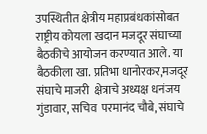उपस्थितीत क्षेत्रीय महाप्रबंधकांसोबत राष्ट्रीय कोयला खदान मजदूर संघाच्या बैठकीचे आयोजन करण्यात आले. या बैठकीला खा. प्रतिभा धानोरकर,मजदूर संघाचे माजरी  क्षेत्राचे अध्यक्ष धनंजय गुंडावार, सचिव  परमानंद चौबे, संघाचे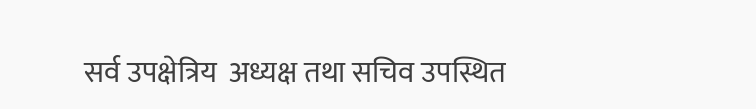सर्व उपक्षेत्रिय  अध्यक्ष तथा सचिव उपस्थित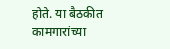होते. या बैठकीत कामगारांच्या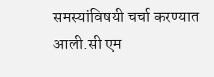समस्यांविषयी चर्चा करण्यात आली.सी एम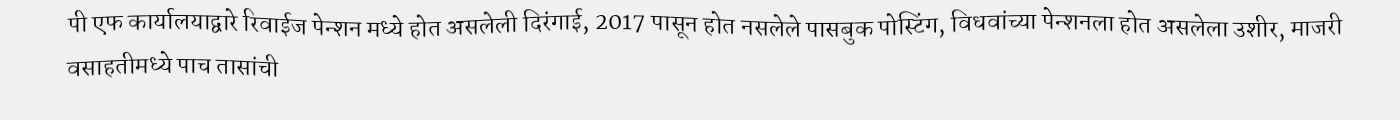पी एफ कार्यालयाद्वारे रिवाईज पेन्शन मध्ये होत असलेली दिरंगाई, 2017 पासून होत नसलेले पासबुक पोस्टिंग, विधवांच्या पेन्शनला होत असलेला उशीर, माजरी वसाहतीमध्ये पाच तासांची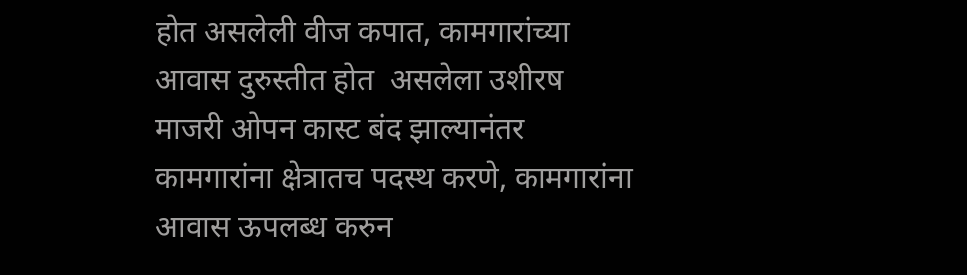होत असलेली वीज कपात, कामगारांच्या आवास दुरुस्तीत होत  असलेला उशीरष माजरी ओपन कास्ट बंद झाल्यानंतर कामगारांना क्षेत्रातच पदस्थ करणे, कामगारांना आवास ऊपलब्ध करुन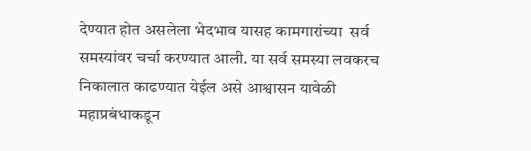देण्यात होत असलेला भेदभाव यासह कामगारांच्या  सर्व समस्यांवर चर्चा करण्यात आली. या सर्व समस्या लवकरच निकालात काढण्यात येईल असे आश्वासन यावेळी महाप्रबंधाकडून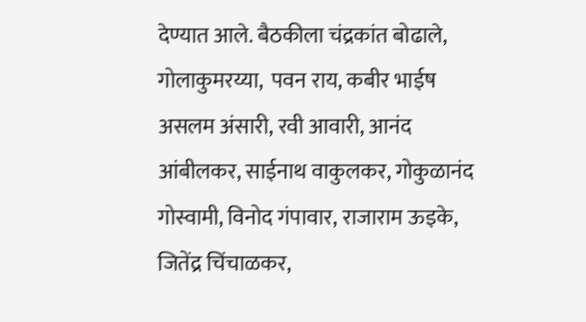देण्यात आले. बैठकीला चंद्रकांत बोढाले,  गोलाकुमरय्या,  पवन राय, कबीर भाईष असलम अंसारी, रवी आवारी, आनंद आंबीलकर, साईनाथ वाकुलकर, गोकुळानंद गोस्वामी, विनोद गंपावार, राजाराम ऊइके, जितेंद्र चिंचाळकर,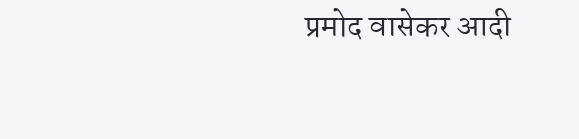प्रमोद वासेकर आदी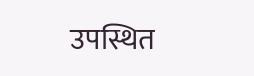उपस्थित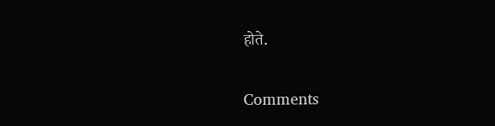होते.

Comments